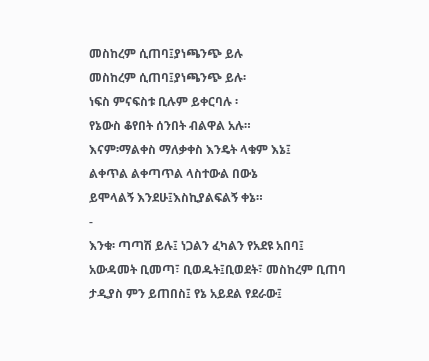መስከረም ሲጠባ፤ያነጫንጭ ይሉ
መስከረም ሲጠባ፤ያነጫንጭ ይሉ፡
ነፍስ ምናፍስቱ ቢሉም ይቀርባሉ ፡
የኔውስ ቆየበት ሰንበት ብልዋል አሉ።
እናም፡ማልቀስ ማለቃቀስ እንዴት ላቁም እኔ፤
ልቀጥል ልቀጣጥል ላስተውል በውኔ
ይሞላልኝ እንደሁ፤እስኪያልፍልኝ ቀኔ።
-
እንቁ፡ ጣጣሽ ይሉ፤ ነጋልን ፈካልን የአደዩ አበባ፤
አውዳመት ቢመጣ፣ ቢወዱት፤ቢወደት፣ መስከረም ቢጠባ
ታዲያስ ምን ይጠበስ፤ የኔ አይደል የደራው፤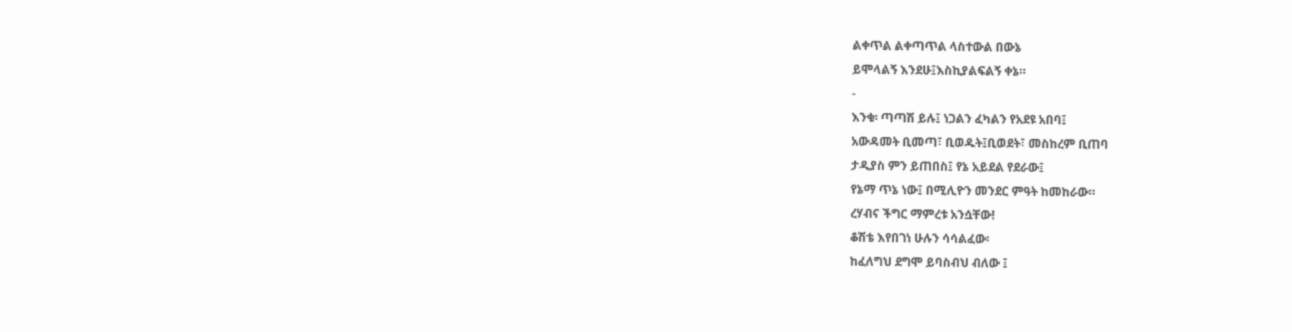ልቀጥል ልቀጣጥል ላስተውል በውኔ
ይሞላልኝ እንደሁ፤እስኪያልፍልኝ ቀኔ።
-
እንቁ፡ ጣጣሽ ይሉ፤ ነጋልን ፈካልን የአደዩ አበባ፤
አውዳመት ቢመጣ፣ ቢወዱት፤ቢወደት፣ መስከረም ቢጠባ
ታዲያስ ምን ይጠበስ፤ የኔ አይደል የደራው፤
የኔማ ጥኔ ነው፤ በሚሊዮን መንደር ምዓት ከመከራው።
ረሃብና ችግር ማምረቱ አንሷቸው!
ቆሽቴ እየበገነ ሁሉን ሳሳልፈው፡
ከፈለግህ ደግሞ ይባስብህ ብለው ፤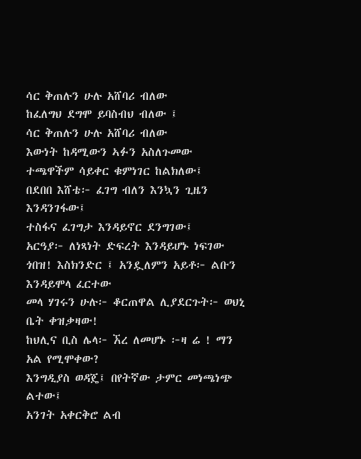ሳር ቅጠሉን ሁሉ አሸባሪ ብለው
ከፈለግህ ደግሞ ይባስብህ ብለው ፤
ሳር ቅጠሉን ሁሉ አሸባሪ ብለው
እውነት ከዳሚውን ኣፉን አስለጉመው
ተጫዋችም ሳይቀር ቁምነገር ከልክለው፤
በደበበ እሸቴ፦ ፈገግ ብለን እንኳን ጊዜን እንዳንገፋው፤
ተስፋና ፈገግታ እንዳይኖር ደንግገው፤
አርዓያ፦ ለነጻነት ድፍረት እንዳይሆኑ ነፍገው
ጎበዝ! እስክንድር ፤ አንዷለምን አይቶ፦ ልቡን እንዳይሞላ ፈርተው
መላ ሃገሩን ሁሉ፦ ቆርጠዋል ሊያደርጉት፦ ወህኒ ቤት ቀዝቃዛው!
ከህሊና ቢስ ሌላ፦ ኧረ ለመሆኑ ፦ዛ ሬ ! ማን አል የሚሞቀው?
እንግዲያስ ወዳጄ፤ በየትኛው ታምር መነጫነጭ ልተው፤
አንገት አቀርቅሮ ልብ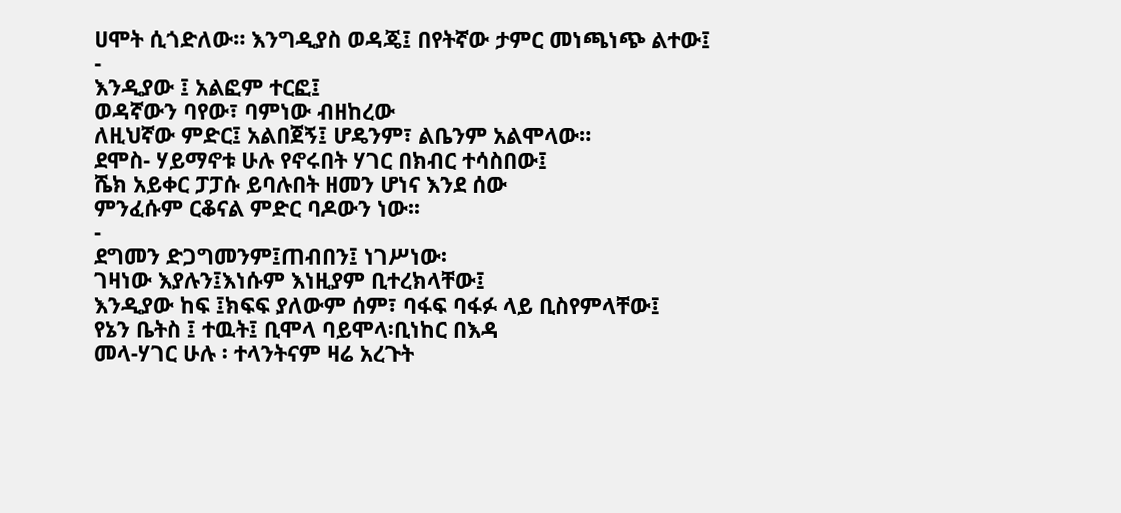ሀሞት ሲጎድለው። እንግዲያስ ወዳጄ፤ በየትኛው ታምር መነጫነጭ ልተው፤
-
እንዲያው ፤ አልፎም ተርፎ፤
ወዳኛውን ባየው፣ ባምነው ብዘከረው
ለዚህኛው ምድር፤ አልበጀኝ፤ ሆዴንም፣ ልቤንም አልሞላው።
ደሞስ- ሃይማኖቱ ሁሉ የኖሩበት ሃገር በክብር ተሳስበው፤
ሼክ አይቀር ፓፓሱ ይባሉበት ዘመን ሆነና እንደ ሰው
ምንፈሱም ርቆናል ምድር ባዶውን ነው፡፡
-
ደግመን ድጋግመንም፤ጠብበን፤ ነገሥነው፡
ገዛነው እያሉን፤እነሱም እነዚያም ቢተረክላቸው፤
እንዲያው ከፍ ፤ክፍፍ ያለውም ሰም፣ ባፋፍ ባፋፉ ላይ ቢስየምላቸው፤
የኔን ቤትስ ፤ ተዉት፤ ቢሞላ ባይሞላ፡ቢነከር በእዳ
መላ-ሃገር ሁሉ ፡ ተላንትናም ዛሬ አረጉት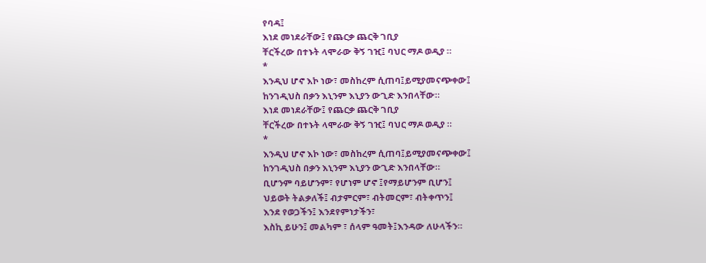የባዳ፤
እነደ መነደራቸው፤ የጨርቃ ጨርቅ ገቢያ
ቸርችረው በተኑት ላሞራው ቅኝ ገዢ፤ ባህር ማዶ ወዲያ ።
*
እንዲህ ሆኖ እኮ ነው፣ መስከረም ሲጠባ፤ይሚያመናጭቀው፤
ከንገዲህስ በቃን እኒንም እኒያን ውጊድ እንበላቸው።
እነደ መነደራቸው፤ የጨርቃ ጨርቅ ገቢያ
ቸርችረው በተኑት ላሞራው ቅኝ ገዢ፤ ባህር ማዶ ወዲያ ።
*
እንዲህ ሆኖ እኮ ነው፣ መስከረም ሲጠባ፤ይሚያመናጭቀው፤
ከንገዲህስ በቃን እኒንም እኒያን ውጊድ እንበላቸው።
ቢሆንም ባይሆንም፣ የሆነም ሆኖ ፤የማይሆንም ቢሆን፤
ህይወት ትልቃለች፤ ብታምርም፣ ብትመርም፣ ብትቀጥን፤
እንደ የወጋችን፤ እንደየምነታችን፣
እስኪ ይሁን፤ መልካም ፣ ሰላም ዓመት፤እንዳው ለሁላችን።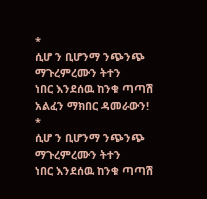*
ሲሆ ን ቢሆንማ ንጭንጭ ማጉረምረሙን ትተን
ነበር እንደሰዉ ከንቁ ጣጣሽ አልፈን ማክበር ዳመራውን!
*
ሲሆ ን ቢሆንማ ንጭንጭ ማጉረምረሙን ትተን
ነበር እንደሰዉ ከንቁ ጣጣሽ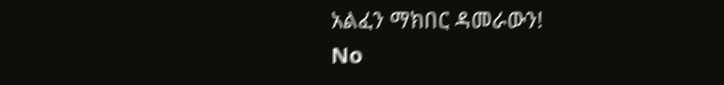አልፈን ማክበር ዳመራውን!
No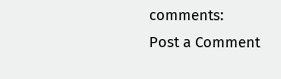comments:
Post a Comment